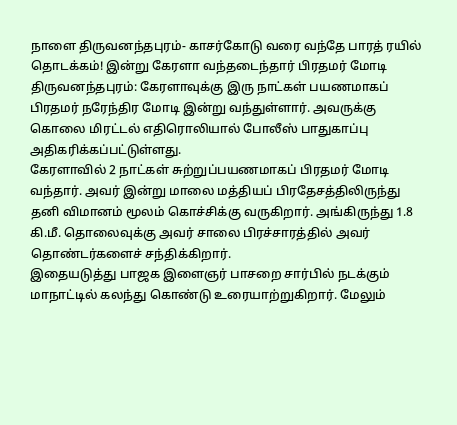நாளை திருவனந்தபுரம்- காசர்கோடு வரை வந்தே பாரத் ரயில் தொடக்கம்! இன்று கேரளா வந்தடைந்தார் பிரதமர் மோடி
திருவனந்தபுரம்: கேரளாவுக்கு இரு நாட்கள் பயணமாகப் பிரதமர் நரேந்திர மோடி இன்று வந்துள்ளார். அவருக்கு கொலை மிரட்டல் எதிரொலியால் போலீஸ் பாதுகாப்பு அதிகரிக்கப்பட்டுள்ளது.
கேரளாவில் 2 நாட்கள் சுற்றுப்பயணமாகப் பிரதமர் மோடி வந்தார். அவர் இன்று மாலை மத்தியப் பிரதேசத்திலிருந்து தனி விமானம் மூலம் கொச்சிக்கு வருகிறார். அங்கிருந்து 1.8 கி.மீ. தொலைவுக்கு அவர் சாலை பிரச்சாரத்தில் அவர் தொண்டர்களைச் சந்திக்கிறார்.
இதையடுத்து பாஜக இளைஞர் பாசறை சார்பில் நடக்கும் மாநாட்டில் கலந்து கொண்டு உரையாற்றுகிறார். மேலும்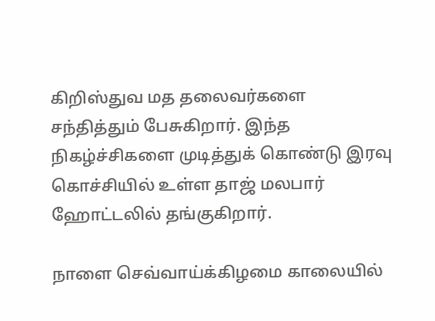கிறிஸ்துவ மத தலைவர்களை சந்தித்தும் பேசுகிறார். இந்த நிகழ்ச்சிகளை முடித்துக் கொண்டு இரவு கொச்சியில் உள்ள தாஜ் மலபார் ஹோட்டலில் தங்குகிறார்.

நாளை செவ்வாய்க்கிழமை காலையில்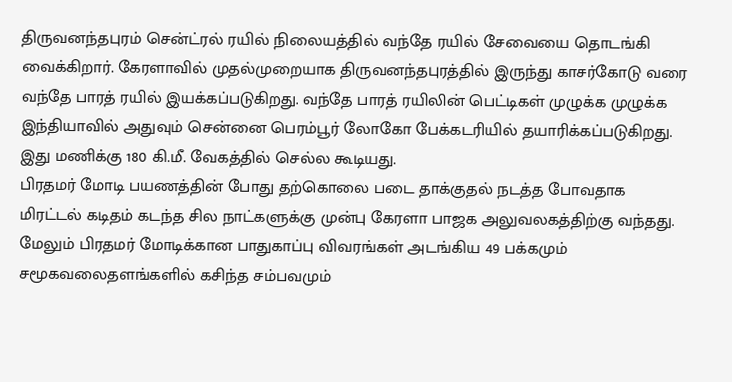திருவனந்தபுரம் சென்ட்ரல் ரயில் நிலையத்தில் வந்தே ரயில் சேவையை தொடங்கி வைக்கிறார். கேரளாவில் முதல்முறையாக திருவனந்தபுரத்தில் இருந்து காசர்கோடு வரை வந்தே பாரத் ரயில் இயக்கப்படுகிறது. வந்தே பாரத் ரயிலின் பெட்டிகள் முழுக்க முழுக்க இந்தியாவில் அதுவும் சென்னை பெரம்பூர் லோகோ பேக்கடரியில் தயாரிக்கப்படுகிறது. இது மணிக்கு 180 கி.மீ. வேகத்தில் செல்ல கூடியது.
பிரதமர் மோடி பயணத்தின் போது தற்கொலை படை தாக்குதல் நடத்த போவதாக மிரட்டல் கடிதம் கடந்த சில நாட்களுக்கு முன்பு கேரளா பாஜக அலுவலகத்திற்கு வந்தது. மேலும் பிரதமர் மோடிக்கான பாதுகாப்பு விவரங்கள் அடங்கிய 49 பக்கமும் சமூகவலைதளங்களில் கசிந்த சம்பவமும்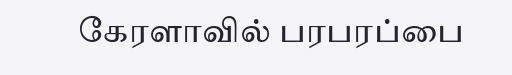கேரளாவில் பரபரப்பை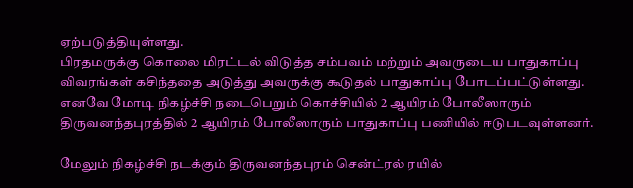ஏற்படுத்தியுள்ளது.
பிரதமருக்கு கொலை மிரட்டல் விடுத்த சம்பவம் மற்றும் அவருடைய பாதுகாப்பு விவரங்கள் கசிந்ததை அடுத்து அவருக்கு கூடுதல் பாதுகாப்பு போடப்பட்டுள்ளது. எனவே மோடி நிகழ்ச்சி நடைபெறும் கொச்சியில் 2 ஆயிரம் போலீஸாரும் திருவனந்தபுரத்தில் 2 ஆயிரம் போலீஸாரும் பாதுகாப்பு பணியில் ஈடுபடவுள்ளனர்.

மேலும் நிகழ்ச்சி நடக்கும் திருவனந்தபுரம் சென்ட்ரல் ரயில்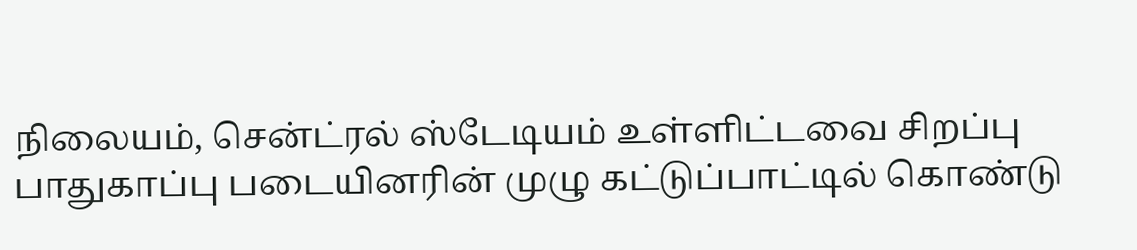நிலையம், சென்ட்ரல் ஸ்டேடியம் உள்ளிட்டவை சிறப்பு பாதுகாப்பு படையினரின் முழு கட்டுப்பாட்டில் கொண்டு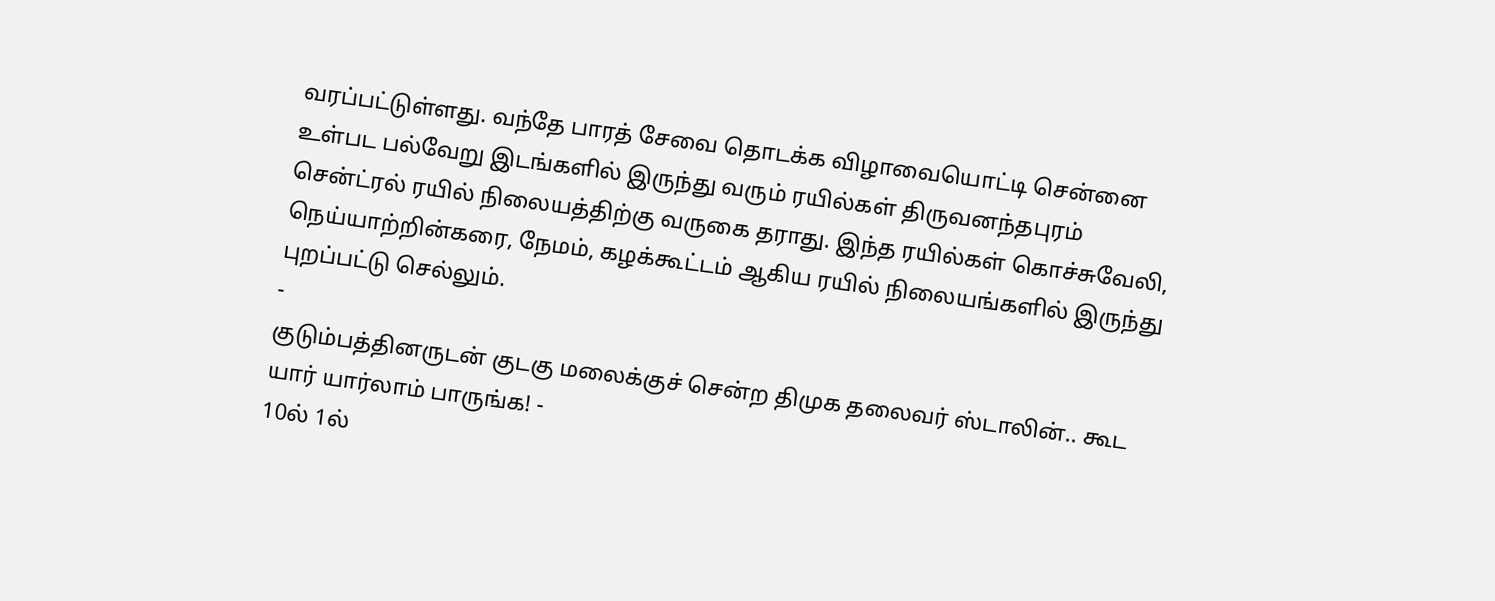வரப்பட்டுள்ளது. வந்தே பாரத் சேவை தொடக்க விழாவையொட்டி சென்னை உள்பட பல்வேறு இடங்களில் இருந்து வரும் ரயில்கள் திருவனந்தபுரம் சென்ட்ரல் ரயில் நிலையத்திற்கு வருகை தராது. இந்த ரயில்கள் கொச்சுவேலி, நெய்யாற்றின்கரை, நேமம், கழக்கூட்டம் ஆகிய ரயில் நிலையங்களில் இருந்து புறப்பட்டு செல்லும்.
-
குடும்பத்தினருடன் குடகு மலைக்குச் சென்ற திமுக தலைவர் ஸ்டாலின்.. கூட யார் யார்லாம் பாருங்க! -
10ல் 1ல்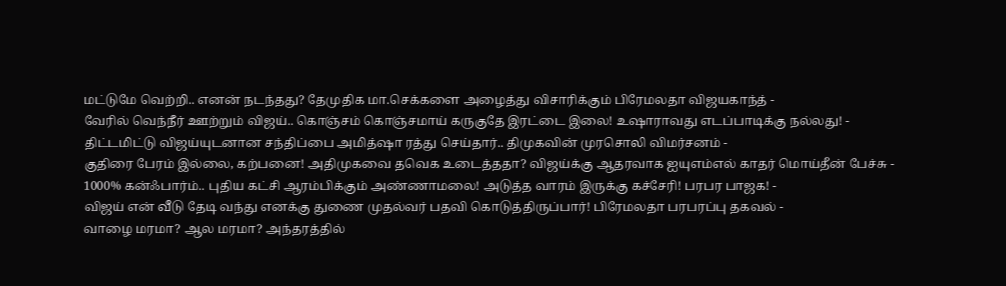மட்டுமே வெற்றி.. எனன் நடந்தது? தேமுதிக மா.செக்களை அழைத்து விசாரிக்கும் பிரேமலதா விஜயகாந்த் -
வேரில் வெந்நீர் ஊற்றும் விஜய்.. கொஞ்சம் கொஞ்சமாய் கருகுதே இரட்டை இலை! உஷாராவது எடப்பாடிக்கு நல்லது! -
திட்டமிட்டு விஜய்யுடனான சந்திப்பை அமித்ஷா ரத்து செய்தார்.. திமுகவின் முரசொலி விமர்சனம் -
குதிரை பேரம் இல்லை, கற்பனை! அதிமுகவை தவெக உடைத்ததா? விஜய்க்கு ஆதரவாக ஐயுஎம்எல் காதர் மொய்தீன் பேச்சு -
1000% கன்ஃபார்ம்.. புதிய கட்சி ஆரம்பிக்கும் அண்ணாமலை! அடுத்த வாரம் இருக்கு கச்சேரி! பரபர பாஜக! -
விஜய் என் வீடு தேடி வந்து எனக்கு துணை முதல்வர் பதவி கொடுத்திருப்பார்! பிரேமலதா பரபரப்பு தகவல் -
வாழை மரமா? ஆல மரமா? அந்தரத்தில்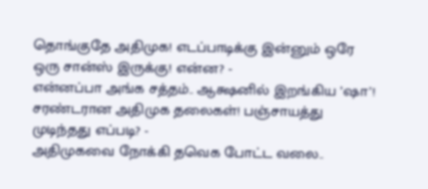தொங்குதே அதிமுக! எடப்பாடிக்கு இன்னும் ஒரே ஒரு சான்ஸ் இருக்கு! என்ன? -
என்னப்பா அங்க சத்தம்.. ஆக்ஷனில் இறங்கிய ’ஷா’! சரண்டரான அதிமுக தலைகள்! பஞ்சாயத்து முடிந்தது எப்படி? -
அதிமுகவை நோக்கி தவெக போட்ட வலை..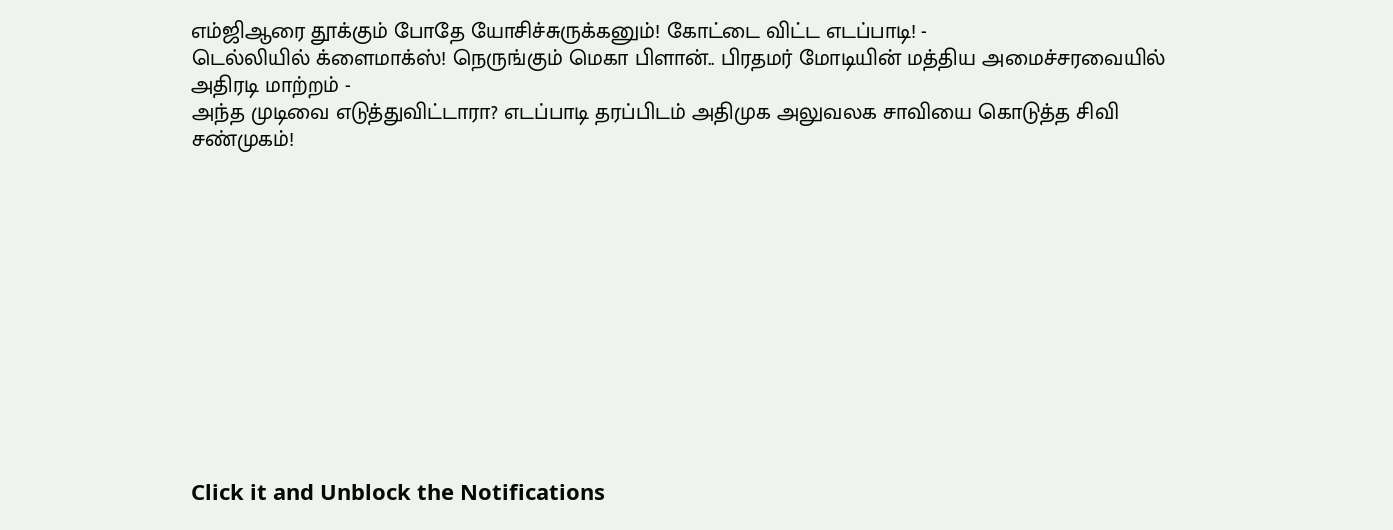எம்ஜிஆரை தூக்கும் போதே யோசிச்சுருக்கனும்! கோட்டை விட்ட எடப்பாடி! -
டெல்லியில் க்ளைமாக்ஸ்! நெருங்கும் மெகா பிளான்.. பிரதமர் மோடியின் மத்திய அமைச்சரவையில் அதிரடி மாற்றம் -
அந்த முடிவை எடுத்துவிட்டாரா? எடப்பாடி தரப்பிடம் அதிமுக அலுவலக சாவியை கொடுத்த சிவி சண்முகம்!












Click it and Unblock the Notifications